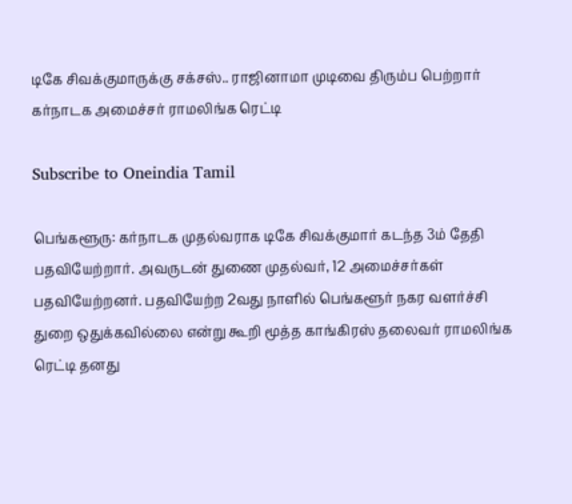டிகே சிவக்குமாருக்கு சக்சஸ்.. ராஜினாமா முடிவை திரும்ப பெற்றார் கர்நாடக அமைச்சர் ராமலிங்க ரெட்டி

Subscribe to Oneindia Tamil

பெங்களூரு: கர்நாடக முதல்வராக டிகே சிவக்குமார் கடந்த 3ம் தேதி பதவியேற்றார். அவருடன் துணை முதல்வர், 12 அமைச்சர்கள் பதவியேற்றனர். பதவியேற்ற 2வது நாளில் பெங்களூர் நகர வளர்ச்சி துறை ஒதுக்கவில்லை என்று கூறி மூத்த காங்கிரஸ் தலைவர் ராமலிங்க ரெட்டி தனது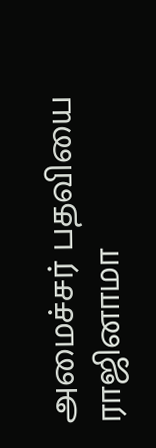அமைச்சர் பதவியை ராஜினாமா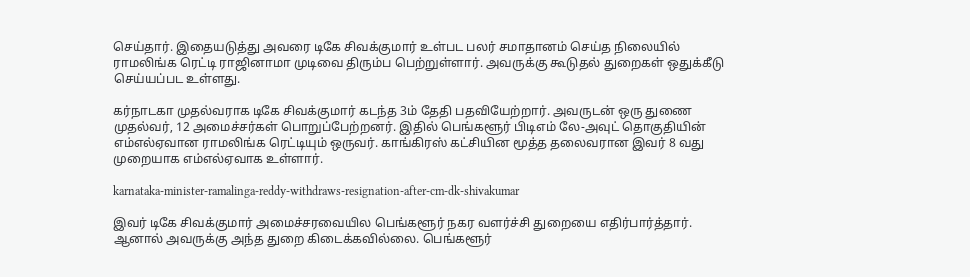செய்தார். இதையடுத்து அவரை டிகே சிவக்குமார் உள்பட பலர் சமாதானம் செய்த நிலையில் ராமலிங்க ரெட்டி ராஜினாமா முடிவை திரும்ப பெற்றுள்ளார். அவருக்கு கூடுதல் துறைகள் ஒதுக்கீடு செய்யப்பட உள்ளது.

கர்நாடகா முதல்வராக டிகே சிவக்குமார் கடந்த 3ம் தேதி பதவியேற்றார். அவருடன் ஒரு துணை முதல்வர், 12 அமைச்சர்கள் பொறுப்பேற்றனர். இதில் பெங்களூர் பிடிஎம் லே-அவுட் தொகுதியின் எம்எல்ஏவான ராமலிங்க ரெட்டியும் ஒருவர். காங்கிரஸ் கட்சியின மூத்த தலைவரான இவர் 8 வது முறையாக எம்எல்ஏவாக உள்ளார்.

karnataka-minister-ramalinga-reddy-withdraws-resignation-after-cm-dk-shivakumar

இவர் டிகே சிவக்குமார் அமைச்சரவையில பெங்களூர் நகர வளர்ச்சி துறையை எதிர்பார்த்தார். ஆனால் அவருக்கு அந்த துறை கிடைக்கவில்லை. பெங்களூர்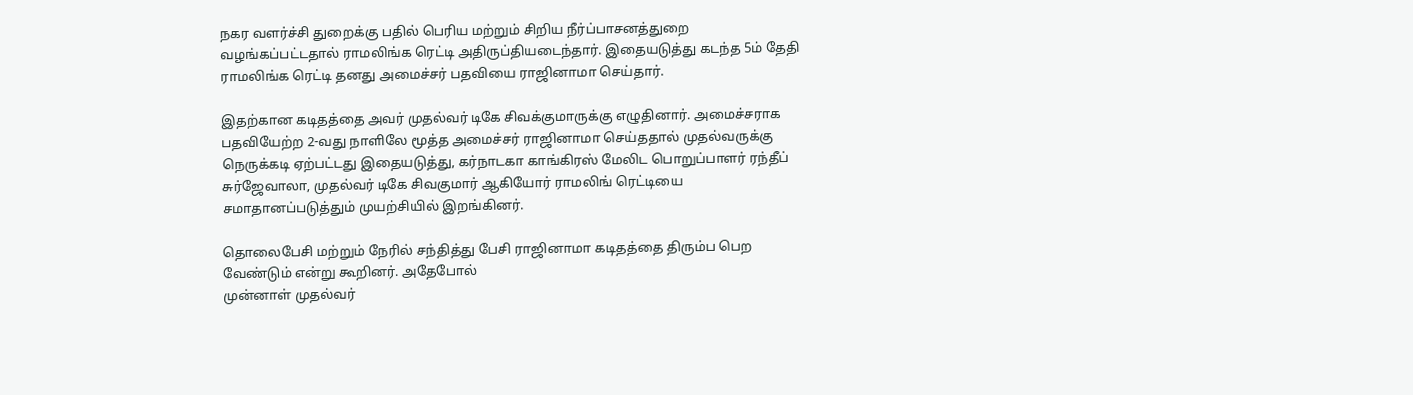நகர வளர்ச்சி துறைக்கு பதில் பெரிய மற்றும் சிறிய நீர்ப்பாசனத்துறை வழங்கப்பட்டதால் ராமலிங்க ரெட்டி அதிருப்தியடைந்தார். இதையடுத்து கடந்த 5ம் தேதி ராமலிங்க ரெட்டி தனது அமைச்சர் பதவியை ராஜினாமா செய்தார்.

இதற்கான கடிதத்தை அவர் முதல்வர் டிகே சிவக்குமாருக்கு எழுதினார். அமைச்சராக பதவியேற்ற 2-வது நாளிலே மூத்த‌ அமைச்சர் ராஜினாமா செய்ததால் முதல்வருக்கு நெருக்கடி ஏற்பட்டது இதையடுத்து, கர்நாடகா காங்கிரஸ் மேலிட பொறுப்பாளர் ரந்தீப் சுர்ஜேவாலா, முதல்வர் டிகே சிவகுமார் ஆகியோர் ராமலிங் ரெட்டியை சமாதானப்படுத்தும் முயற்சியில் இறங்கினர்.

தொலைபேசி மற்றும் நேரில் சந்தித்து பேசி ராஜினாமா கடிதத்தை திரும்ப பெற வேண்டும் என்று கூறினர். அதேபோல்
முன்னாள் முதல்வர்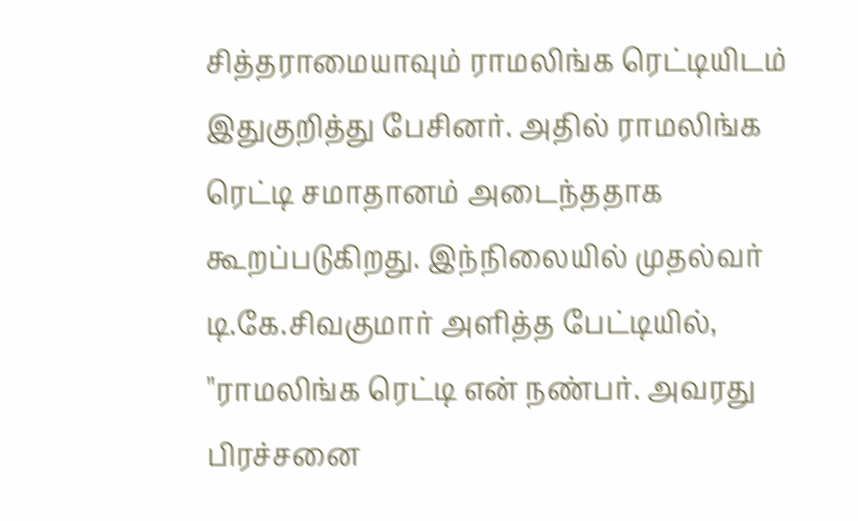சித்தராமையாவும் ராமலிங்க ரெட்டியிடம் இதுகுறித்து பேசினர். அதில் ராமலிங்க ரெட்டி சமாதானம் அடைந்ததாக கூறப்படுகிறது. இந்நிலையில் முதல்வர் டி.கே.சிவகுமார் அளித்த பேட்டியில், ''ராமலிங்க ரெட்டி என் நண்பர். அவரது பிரச்சனை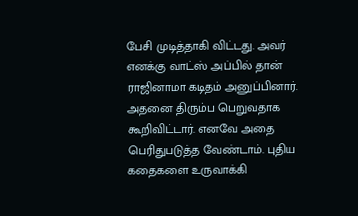பேசி முடித்தாகி விட்டது. அவர் எனக்கு வாட்ஸ் அப்பில் தான் ராஜினாமா கடிதம் அனுப்பினார். அதனை திரும்ப பெறுவதாக கூறிவிட்டார். எனவே அதை பெரிதுபடுத்த வேண்டாம். புதிய கதைகளை உருவாக்கி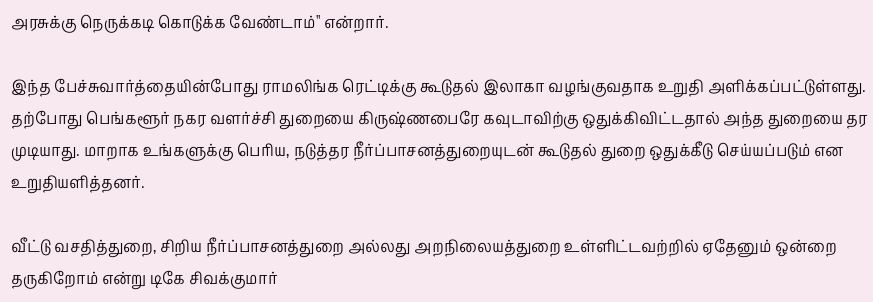அரசுக்கு நெருக்கடி கொடுக்க வேண்டாம்'' என்றார்.

இந்த பேச்சுவார்த்தையின்போது ராமலிங்க ரெட்டிக்கு கூடுதல் இலாகா வழங்குவதாக உறுதி அளிக்கப்பட்டுள்ளது. தற்போது பெங்களூர் நகர வளர்ச்சி துறையை கிருஷ்ணபைரே கவுடாவிற்கு ஒதுக்கிவிட்டதால் அந்த துறையை தர முடியாது. மாறாக உங்களுக்கு பெரிய, நடுத்தர நீர்ப்பாசனத்துறையுடன் கூடுதல் துறை ஒதுக்கீடு செய்யப்படும் என உறுதியளித்தனர்.

வீட்டு வசதித்துறை, சிறிய நீர்ப்பாசனத்துறை அல்லது அறநிலையத்துறை உள்ளிட்டவற்றில் ஏதேனும் ஒன்றை தருகிறோம் என்று டிகே சிவக்குமார்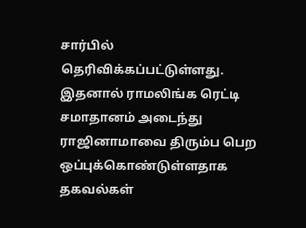சார்பில் தெரிவிக்கப்பட்டுள்ளது. இதனால் ராமலிங்க ரெட்டி சமாதானம் அடைந்து ராஜினாமாவை திரும்ப பெற ஒப்புக்கொண்டுள்ளதாக தகவல்கள்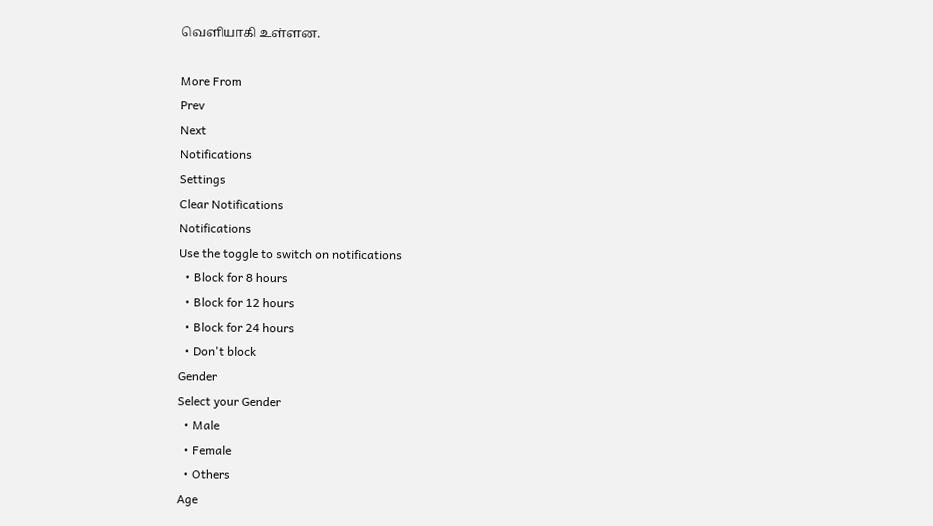வெளியாகி உள்ளன.

More From
Prev
Next
Notifications
Settings
Clear Notifications
Notifications
Use the toggle to switch on notifications
  • Block for 8 hours
  • Block for 12 hours
  • Block for 24 hours
  • Don't block
Gender
Select your Gender
  • Male
  • Female
  • Others
Age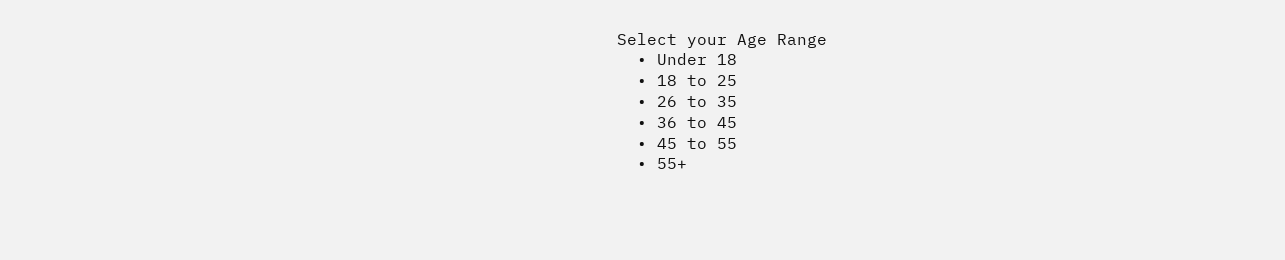Select your Age Range
  • Under 18
  • 18 to 25
  • 26 to 35
  • 36 to 45
  • 45 to 55
  • 55+